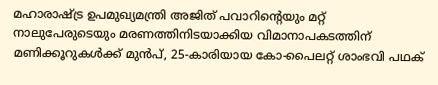മഹാരാഷ്ട്ര ഉപമുഖ്യമന്ത്രി അജിത് പവാറിന്റെയും മറ്റ് നാലുപേരുടെയും മരണത്തിനിടയാക്കിയ വിമാനാപകടത്തിന് മണിക്കൂറുകൾക്ക് മുൻപ്, 25-കാരിയായ കോ-പൈലറ്റ് ശാംഭവി പഥക്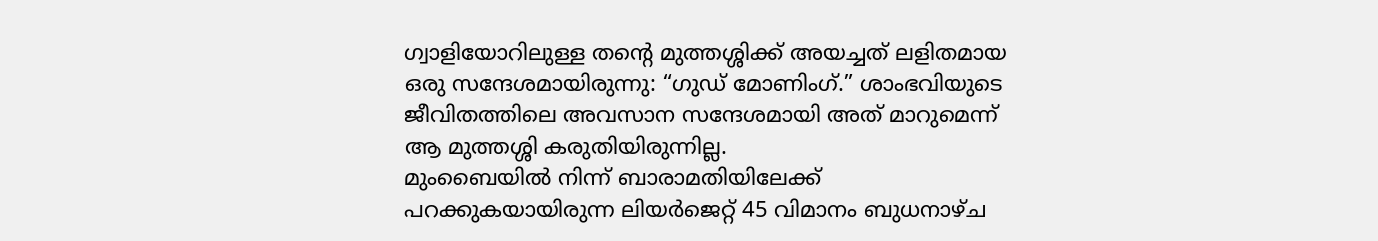ഗ്വാളിയോറിലുള്ള തന്റെ മുത്തശ്ശിക്ക് അയച്ചത് ലളിതമായ ഒരു സന്ദേശമായിരുന്നു: “ഗുഡ് മോണിംഗ്.” ശാംഭവിയുടെ ജീവിതത്തിലെ അവസാന സന്ദേശമായി അത് മാറുമെന്ന് ആ മുത്തശ്ശി കരുതിയിരുന്നില്ല.
മുംബൈയിൽ നിന്ന് ബാരാമതിയിലേക്ക് പറക്കുകയായിരുന്ന ലിയർജെറ്റ് 45 വിമാനം ബുധനാഴ്ച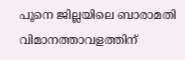പൂനെ ജില്ലയിലെ ബാരാമതി വിമാനത്താവളത്തിന്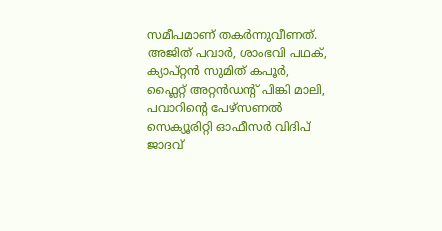സമീപമാണ് തകർന്നുവീണത്. അജിത് പവാർ, ശാംഭവി പഥക്, ക്യാപ്റ്റൻ സുമിത് കപൂർ, ഫ്ലൈറ്റ് അറ്റൻഡന്റ് പിങ്കി മാലി, പവാറിന്റെ പേഴ്സണൽ സെക്യൂരിറ്റി ഓഫീസർ വിദിപ് ജാദവ്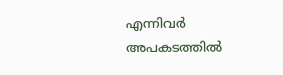എന്നിവർ അപകടത്തിൽ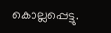കൊല്ലപ്പെട്ടു.